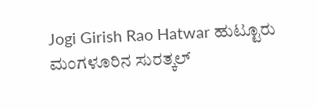Jogi Girish Rao Hatwar ಹುಟ್ಟೂರು ಮಂಗಳೂರಿನ ಸುರತ್ಕಲ್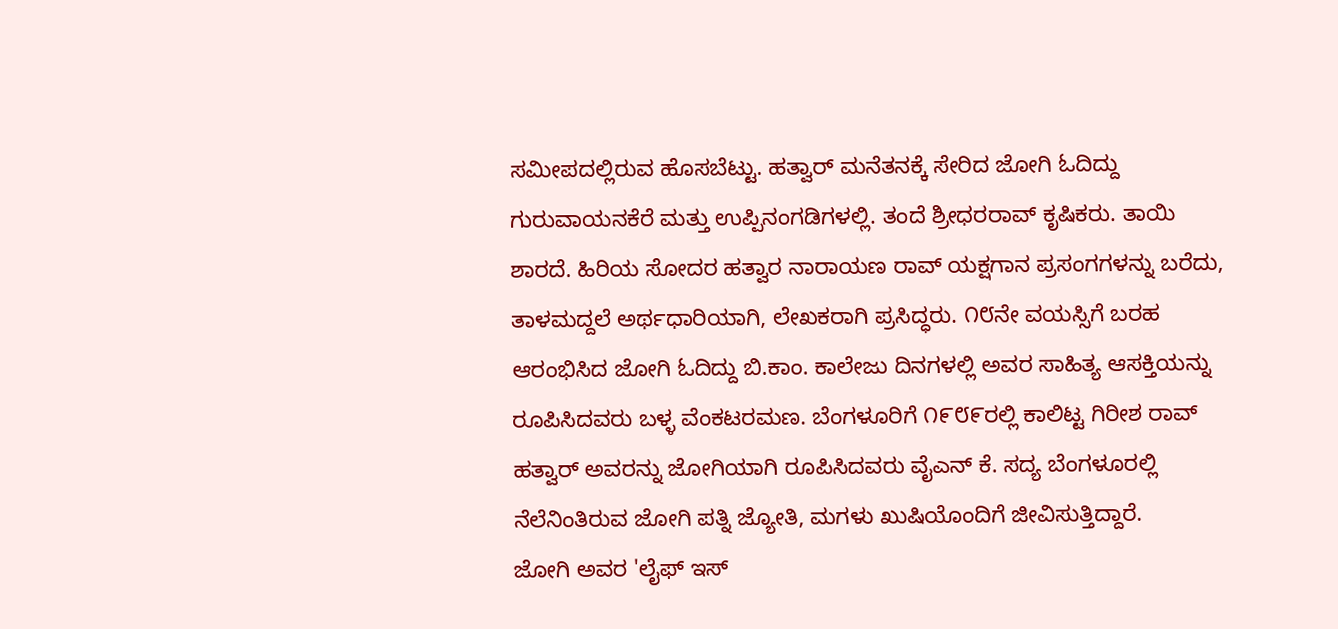ಸಮೀಪದಲ್ಲಿರುವ ಹೊಸಬೆಟ್ಟು. ಹತ್ವಾರ್ ಮನೆತನಕ್ಕೆ ಸೇರಿದ ಜೋಗಿ ಓದಿದ್ದು ಗುರುವಾಯನಕೆರೆ ಮತ್ತು ಉಪ್ಪಿನಂಗಡಿಗಳಲ್ಲಿ. ತಂದೆ ಶ್ರೀಧರರಾವ್ ಕೃಷಿಕರು. ತಾಯಿ ಶಾರದೆ. ಹಿರಿಯ ಸೋದರ ಹತ್ವಾರ ನಾರಾಯಣ ರಾವ್ ಯಕ್ಷಗಾನ ಪ್ರಸಂಗಗಳನ್ನು ಬರೆದು, ತಾಳಮದ್ದಲೆ ಅರ್ಥಧಾರಿಯಾಗಿ, ಲೇಖಕರಾಗಿ ಪ್ರಸಿದ್ಧರು. ೧೮ನೇ ವಯಸ್ಸಿಗೆ ಬರಹ ಆರಂಭಿಸಿದ ಜೋಗಿ ಓದಿದ್ದು ಬಿ.ಕಾಂ. ಕಾಲೇಜು ದಿನಗಳಲ್ಲಿ ಅವರ ಸಾಹಿತ್ಯ ಆಸಕ್ತಿಯನ್ನು ರೂಪಿಸಿದವರು ಬಳ್ಳ ವೆಂಕಟರಮಣ. ಬೆಂಗಳೂರಿಗೆ ೧೯೮೯ರಲ್ಲಿ ಕಾಲಿಟ್ಟ ಗಿರೀಶ ರಾವ್ ಹತ್ವಾರ್ ಅವರನ್ನು ಜೋಗಿಯಾಗಿ ರೂಪಿಸಿದವರು ವೈಎನ್ ಕೆ. ಸದ್ಯ ಬೆಂಗಳೂರಲ್ಲಿ ನೆಲೆನಿಂತಿರುವ ಜೋಗಿ ಪತ್ನಿ ಜ್ಯೋತಿ, ಮಗಳು ಖುಷಿಯೊಂದಿಗೆ ಜೀವಿಸುತ್ತಿದ್ದಾರೆ.
ಜೋಗಿ ಅವರ 'ಲೈಫ್ ಇಸ್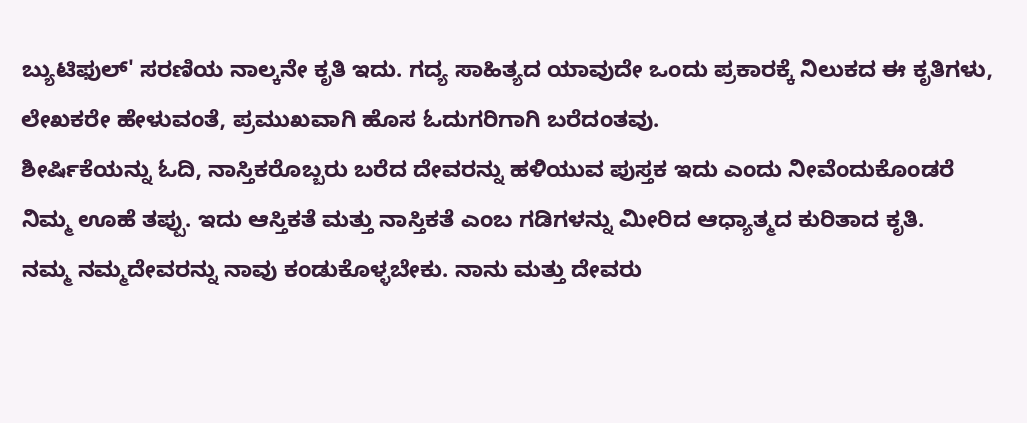ಬ್ಯುಟಿಫುಲ್' ಸರಣಿಯ ನಾಲ್ಕನೇ ಕೃತಿ ಇದು. ಗದ್ಯ ಸಾಹಿತ್ಯದ ಯಾವುದೇ ಒಂದು ಪ್ರಕಾರಕ್ಕೆ ನಿಲುಕದ ಈ ಕೃತಿಗಳು, ಲೇಖಕರೇ ಹೇಳುವಂತೆ, ಪ್ರಮುಖವಾಗಿ ಹೊಸ ಓದುಗರಿಗಾಗಿ ಬರೆದಂತವು.
ಶೀರ್ಷಿಕೆಯನ್ನು ಓದಿ, ನಾಸ್ತಿಕರೊಬ್ಬರು ಬರೆದ ದೇವರನ್ನು ಹಳಿಯುವ ಪುಸ್ತಕ ಇದು ಎಂದು ನೀವೆಂದುಕೊಂಡರೆ ನಿಮ್ಮ ಊಹೆ ತಪ್ಪು. ಇದು ಆಸ್ತಿಕತೆ ಮತ್ತು ನಾಸ್ತಿಕತೆ ಎಂಬ ಗಡಿಗಳನ್ನು ಮೀರಿದ ಆಧ್ಯಾತ್ಮದ ಕುರಿತಾದ ಕೃತಿ.
ನಮ್ಮ ನಮ್ಮದೇವರನ್ನು ನಾವು ಕಂಡುಕೊಳ್ಳಬೇಕು. ನಾನು ಮತ್ತು ದೇವರು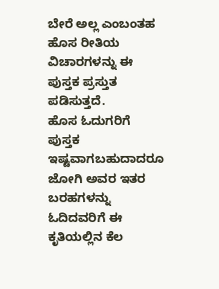ಬೇರೆ ಅಲ್ಲ ಎಂಬಂತಹ ಹೊಸ ರೀತಿಯ ವಿಚಾರಗಳನ್ನು ಈ ಪುಸ್ತಕ ಪ್ರಸ್ತುತ ಪಡಿಸುತ್ತದೆ.
ಹೊಸ ಓದುಗರಿಗೆ ಪುಸ್ತಕ ಇಷ್ಟವಾಗಬಹುದಾದರೂ ಜೋಗಿ ಅವರ ಇತರ ಬರಹಗಳನ್ನು ಓದಿದವರಿಗೆ ಈ ಕೃತಿಯಲ್ಲಿನ ಕೆಲ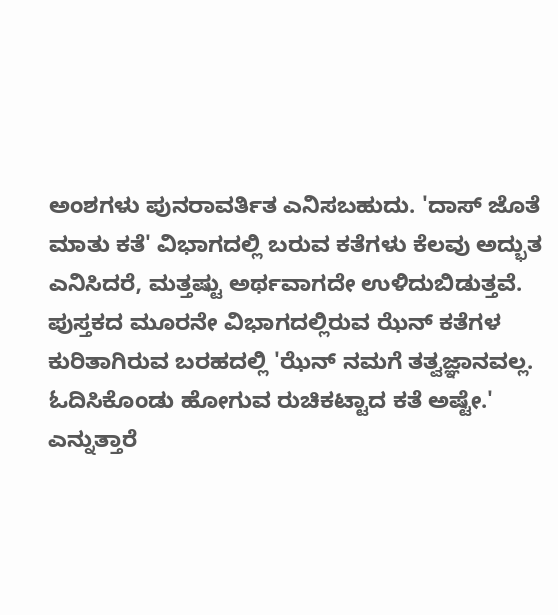ಅಂಶಗಳು ಪುನರಾವರ್ತಿತ ಎನಿಸಬಹುದು. 'ದಾಸ್ ಜೊತೆ ಮಾತು ಕತೆ' ವಿಭಾಗದಲ್ಲಿ ಬರುವ ಕತೆಗಳು ಕೆಲವು ಅದ್ಭುತ ಎನಿಸಿದರೆ, ಮತ್ತಷ್ಟು ಅರ್ಥವಾಗದೇ ಉಳಿದುಬಿಡುತ್ತವೆ.
ಪುಸ್ತಕದ ಮೂರನೇ ವಿಭಾಗದಲ್ಲಿರುವ ಝೆನ್ ಕತೆಗಳ ಕುರಿತಾಗಿರುವ ಬರಹದಲ್ಲಿ 'ಝೆನ್ ನಮಗೆ ತತ್ವಜ್ಞಾನವಲ್ಲ. ಓದಿಸಿಕೊಂಡು ಹೋಗುವ ರುಚಿಕಟ್ಟಾದ ಕತೆ ಅಷ್ಟೇ.' ಎನ್ನುತ್ತಾರೆ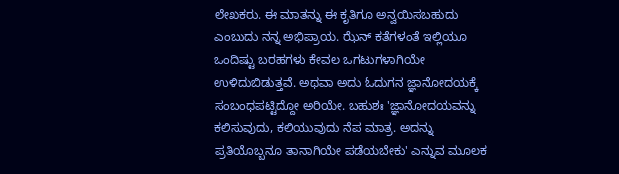ಲೇಖಕರು. ಈ ಮಾತನ್ನು ಈ ಕೃತಿಗೂ ಅನ್ವಯಿಸಬಹುದು ಎಂಬುದು ನನ್ನ ಅಭಿಪ್ರಾಯ. ಝೆನ್ ಕತೆಗಳಂತೆ ಇಲ್ಲಿಯೂ ಒಂದಿಷ್ಟು ಬರಹಗಳು ಕೇವಲ ಒಗಟುಗಳಾಗಿಯೇ ಉಳಿದುಬಿಡುತ್ತವೆ. ಅಥವಾ ಅದು ಓದುಗನ ಜ್ಞಾನೋದಯಕ್ಕೆ ಸಂಬಂಧಪಟ್ಟಿದ್ದೋ ಅರಿಯೇ. ಬಹುಶಃ 'ಜ್ಞಾನೋದಯವನ್ನು ಕಲಿಸುವುದು, ಕಲಿಯುವುದು ನೆಪ ಮಾತ್ರ. ಅದನ್ನು ಪ್ರತಿಯೊಬ್ಬನೂ ತಾನಾಗಿಯೇ ಪಡೆಯಬೇಕು' ಎನ್ನುವ ಮೂಲಕ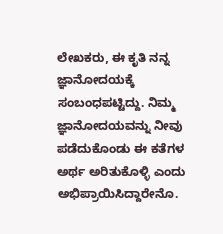ಲೇಖಕರು, ಈ ಕೃತಿ ನನ್ನ ಜ್ಞಾನೋದಯಕ್ಕೆ ಸಂಬಂಧಪಟ್ಟಿದ್ದು. ನಿಮ್ಮ ಜ್ಞಾನೋದಯವನ್ನು ನೀವು ಪಡೆದುಕೊಂಡು ಈ ಕತೆಗಳ ಅರ್ಥ ಅರಿತುಕೊಳ್ಳಿ ಎಂದು ಅಭಿಪ್ರಾಯಿಸಿದ್ದಾರೇನೊ.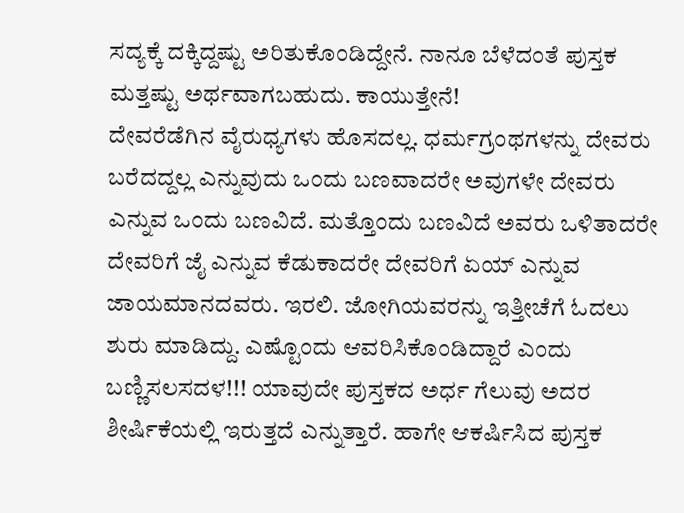ಸದ್ಯಕ್ಕೆ ದಕ್ಕಿದ್ದಷ್ಟು ಅರಿತುಕೊಂಡಿದ್ದೇನೆ. ನಾನೂ ಬೆಳೆದಂತೆ ಪುಸ್ತಕ ಮತ್ತಷ್ಟು ಅರ್ಥವಾಗಬಹುದು. ಕಾಯುತ್ತೇನೆ!
ದೇವರೆಡೆಗಿನ ವೈರುಧ್ಯಗಳು ಹೊಸದಲ್ಲ. ಧರ್ಮಗ್ರಂಥಗಳನ್ನು ದೇವರು ಬರೆದದ್ದಲ್ಲ ಎನ್ನುವುದು ಒಂದು ಬಣವಾದರೇ ಅವುಗಳೇ ದೇವರು ಎನ್ನುವ ಒಂದು ಬಣವಿದೆ. ಮತ್ತೊಂದು ಬಣವಿದೆ ಅವರು ಒಳಿತಾದರೇ ದೇವರಿಗೆ ಜೈ ಎನ್ನುವ ಕೆಡುಕಾದರೇ ದೇವರಿಗೆ ಏಯ್ ಎನ್ನುವ ಜಾಯಮಾನದವರು. ಇರಲಿ. ಜೋಗಿಯವರನ್ನು ಇತ್ತೀಚೆಗೆ ಓದಲು ಶುರು ಮಾಡಿದ್ದು. ಎಷ್ಟೊಂದು ಆವರಿಸಿಕೊಂಡಿದ್ದಾರೆ ಎಂದು ಬಣ್ಣಿಸಲಸದಳ!!! ಯಾವುದೇ ಪುಸ್ತಕದ ಅರ್ಧ ಗೆಲುವು ಅದರ ಶೀರ್ಷಿಕೆಯಲ್ಲಿ ಇರುತ್ತದೆ ಎನ್ನುತ್ತಾರೆ. ಹಾಗೇ ಆಕರ್ಷಿಸಿದ ಪುಸ್ತಕ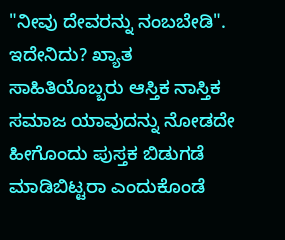"ನೀವು ದೇವರನ್ನು ನಂಬಬೇಡಿ".
ಇದೇನಿದು? ಖ್ಯಾತ ಸಾಹಿತಿಯೊಬ್ಬರು ಆಸ್ತಿಕ ನಾಸ್ತಿಕ ಸಮಾಜ ಯಾವುದನ್ನು ನೋಡದೇ ಹೀಗೊಂದು ಪುಸ್ತಕ ಬಿಡುಗಡೆ ಮಾಡಿಬಿಟ್ಟರಾ ಎಂದುಕೊಂಡೆ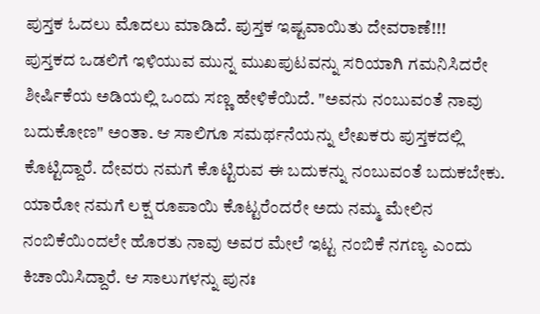ಪುಸ್ತಕ ಓದಲು ಮೊದಲು ಮಾಡಿದೆ. ಪುಸ್ತಕ ಇಷ್ಟವಾಯಿತು ದೇವರಾಣೆ!!!
ಪುಸ್ತಕದ ಒಡಲಿಗೆ ಇಳಿಯುವ ಮುನ್ನ ಮುಖಪುಟವನ್ನು ಸರಿಯಾಗಿ ಗಮನಿಸಿದರೇ ಶೀರ್ಷಿಕೆಯ ಅಡಿಯಲ್ಲಿ ಒಂದು ಸಣ್ಣ ಹೇಳಿಕೆಯಿದೆ. "ಅವನು ನಂಬುವಂತೆ ನಾವು ಬದುಕೋಣ" ಅಂತಾ. ಆ ಸಾಲಿಗೂ ಸಮರ್ಥನೆಯನ್ನು ಲೇಖಕರು ಪುಸ್ತಕದಲ್ಲಿ ಕೊಟ್ಟಿದ್ದಾರೆ. ದೇವರು ನಮಗೆ ಕೊಟ್ಟಿರುವ ಈ ಬದುಕನ್ನು ನಂಬುವಂತೆ ಬದುಕಬೇಕು. ಯಾರೋ ನಮಗೆ ಲಕ್ಷ ರೂಪಾಯಿ ಕೊಟ್ಟರೆಂದರೇ ಅದು ನಮ್ಮ ಮೇಲಿನ ನಂಬಿಕೆಯಿಂದಲೇ ಹೊರತು ನಾವು ಅವರ ಮೇಲೆ ಇಟ್ಟ ನಂಬಿಕೆ ನಗಣ್ಯ ಎಂದು ಕಿಚಾಯಿಸಿದ್ದಾರೆ. ಆ ಸಾಲುಗಳನ್ನು ಪುನಃ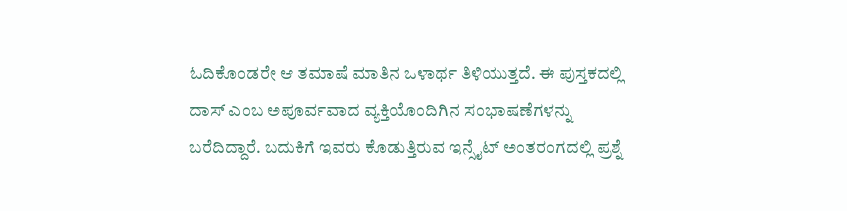ಓದಿಕೊಂಡರೇ ಆ ತಮಾಷೆ ಮಾತಿನ ಒಳಾರ್ಥ ತಿಳಿಯುತ್ತದೆ. ಈ ಪುಸ್ತಕದಲ್ಲಿ ದಾಸ್ ಎಂಬ ಅಪೂರ್ವವಾದ ವ್ಯಕ್ತಿಯೊಂದಿಗಿನ ಸಂಭಾಷಣೆಗಳನ್ನು ಬರೆದಿದ್ದಾರೆ. ಬದುಕಿಗೆ ಇವರು ಕೊಡುತ್ತಿರುವ ಇನ್ಸೈಟ್ ಅಂತರಂಗದಲ್ಲಿ ಪ್ರಶ್ನೆ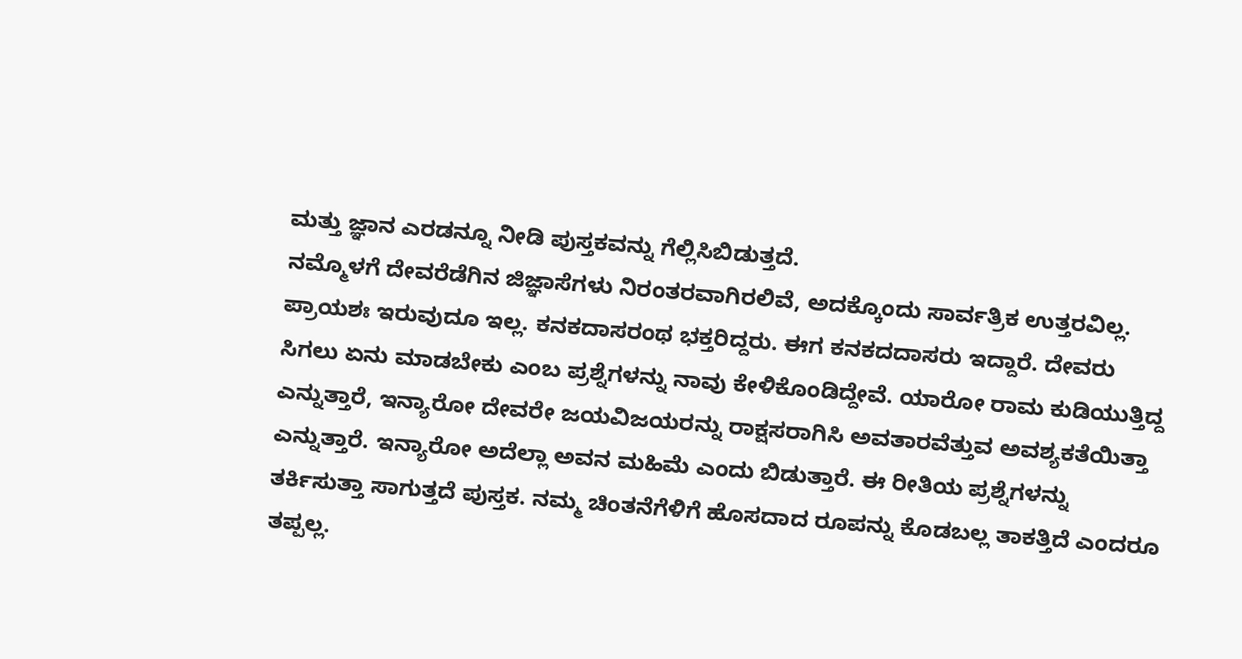ಮತ್ತು ಜ್ಞಾನ ಎರಡನ್ನೂ ನೀಡಿ ಪುಸ್ತಕವನ್ನು ಗೆಲ್ಲಿಸಿಬಿಡುತ್ತದೆ.
ನಮ್ಮೊಳಗೆ ದೇವರೆಡೆಗಿನ ಜಿಜ್ಞಾಸೆಗಳು ನಿರಂತರವಾಗಿರಲಿವೆ, ಅದಕ್ಕೊಂದು ಸಾರ್ವತ್ರಿಕ ಉತ್ತರವಿಲ್ಲ. ಪ್ರಾಯಶಃ ಇರುವುದೂ ಇಲ್ಲ. ಕನಕದಾಸರಂಥ ಭಕ್ತರಿದ್ದರು. ಈಗ ಕನಕದದಾಸರು ಇದ್ದಾರೆ. ದೇವರು ಸಿಗಲು ಏನು ಮಾಡಬೇಕು ಎಂಬ ಪ್ರಶ್ನೆಗಳನ್ನು ನಾವು ಕೇಳಿಕೊಂಡಿದ್ದೇವೆ. ಯಾರೋ ರಾಮ ಕುಡಿಯುತ್ತಿದ್ದ ಎನ್ನುತ್ತಾರೆ, ಇನ್ಯಾರೋ ದೇವರೇ ಜಯವಿಜಯರನ್ನು ರಾಕ್ಷಸರಾಗಿಸಿ ಅವತಾರವೆತ್ತುವ ಅವಶ್ಯಕತೆಯಿತ್ತಾ ಎನ್ನುತ್ತಾರೆ. ಇನ್ಯಾರೋ ಅದೆಲ್ಲಾ ಅವನ ಮಹಿಮೆ ಎಂದು ಬಿಡುತ್ತಾರೆ. ಈ ರೀತಿಯ ಪ್ರಶ್ನೆಗಳನ್ನು ತರ್ಕಿಸುತ್ತಾ ಸಾಗುತ್ತದೆ ಪುಸ್ತಕ. ನಮ್ಮ ಚಿಂತನೆಗೆಳಿಗೆ ಹೊಸದಾದ ರೂಪನ್ನು ಕೊಡಬಲ್ಲ ತಾಕತ್ತಿದೆ ಎಂದರೂ ತಪ್ಪಲ್ಲ.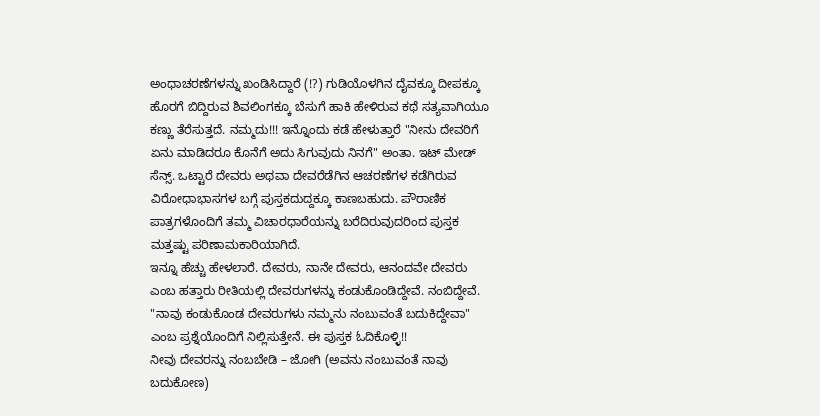ಅಂಧಾಚರಣೆಗಳನ್ನು ಖಂಡಿಸಿದ್ದಾರೆ (!?) ಗುಡಿಯೊಳಗಿನ ದೈವಕ್ಕೂ ದೀಪಕ್ಕೂ ಹೊರಗೆ ಬಿದ್ದಿರುವ ಶಿವಲಿಂಗಕ್ಕೂ ಬೆಸುಗೆ ಹಾಕಿ ಹೇಳಿರುವ ಕಥೆ ಸತ್ಯವಾಗಿಯೂ ಕಣ್ಣು ತೆರೆಸುತ್ತದೆ. ನಮ್ಮದು!!! ಇನ್ನೊಂದು ಕಡೆ ಹೇಳುತ್ತಾರೆ "ನೀನು ದೇವರಿಗೆ ಏನು ಮಾಡಿದರೂ ಕೊನೆಗೆ ಅದು ಸಿಗುವುದು ನಿನಗೆ" ಅಂತಾ. ಇಟ್ ಮೇಡ್ ಸೆನ್ಸ್. ಒಟ್ಟಾರೆ ದೇವರು ಅಥವಾ ದೇವರೆಡೆಗಿನ ಆಚರಣೆಗಳ ಕಡೆಗಿರುವ ವಿರೋಧಾಭಾಸಗಳ ಬಗ್ಗೆ ಪುಸ್ತಕದುದ್ದಕ್ಕೂ ಕಾಣಬಹುದು. ಪೌರಾಣಿಕ ಪಾತ್ರಗಳೊಂದಿಗೆ ತಮ್ಮ ವಿಚಾರಧಾರೆಯನ್ನು ಬರೆದಿರುವುದರಿಂದ ಪುಸ್ತಕ ಮತ್ತಷ್ಟು ಪರಿಣಾಮಕಾರಿಯಾಗಿದೆ.
ಇನ್ನೂ ಹೆಚ್ಚು ಹೇಳಲಾರೆ. ದೇವರು, ನಾನೇ ದೇವರು, ಆನಂದವೇ ದೇವರು ಎಂಬ ಹತ್ತಾರು ರೀತಿಯಲ್ಲಿ ದೇವರುಗಳನ್ನು ಕಂಡುಕೊಂಡಿದ್ದೇವೆ. ನಂಬಿದ್ದೇವೆ. "ನಾವು ಕಂಡುಕೊಂಡ ದೇವರುಗಳು ನಮ್ಮನು ನಂಬುವಂತೆ ಬದುಕಿದ್ದೇವಾ" ಎಂಬ ಪ್ರಶ್ನೆಯೊಂದಿಗೆ ನಿಲ್ಲಿಸುತ್ತೇನೆ. ಈ ಪುಸ್ತಕ ಓದಿಕೊಳ್ಳಿ!!
ನೀವು ದೇವರನ್ನು ನಂಬಬೇಡಿ – ಜೋಗಿ (ಅವನು ನಂಬುವಂತೆ ನಾವು ಬದುಕೋಣ)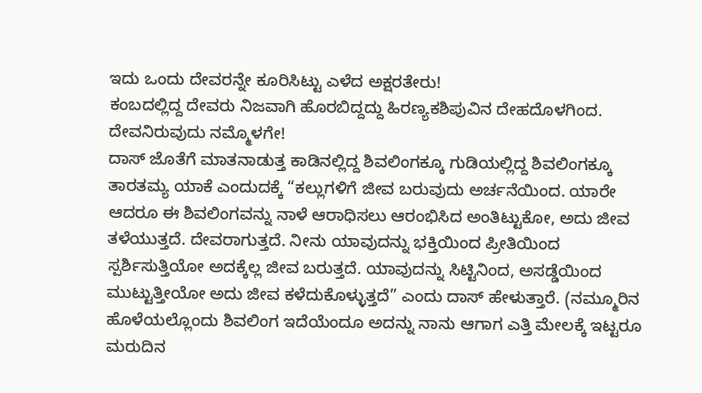ಇದು ಒಂದು ದೇವರನ್ನೇ ಕೂರಿಸಿಟ್ಟು ಎಳೆದ ಅಕ್ಷರತೇರು!
ಕಂಬದಲ್ಲಿದ್ದ ದೇವರು ನಿಜವಾಗಿ ಹೊರಬಿದ್ದದ್ದು ಹಿರಣ್ಯಕಶಿಪುವಿನ ದೇಹದೊಳಗಿಂದ. ದೇವನಿರುವುದು ನಮ್ಮೊಳಗೇ!
ದಾಸ್ ಜೊತೆಗೆ ಮಾತನಾಡುತ್ತ ಕಾಡಿನಲ್ಲಿದ್ದ ಶಿವಲಿಂಗಕ್ಕೂ ಗುಡಿಯಲ್ಲಿದ್ದ ಶಿವಲಿಂಗಕ್ಕೂ ತಾರತಮ್ಯ ಯಾಕೆ ಎಂದುದಕ್ಕೆ “ಕಲ್ಲುಗಳಿಗೆ ಜೀವ ಬರುವುದು ಅರ್ಚನೆಯಿಂದ. ಯಾರೇ ಆದರೂ ಈ ಶಿವಲಿಂಗವನ್ನು ನಾಳೆ ಆರಾಧಿಸಲು ಆರಂಭಿಸಿದ ಅಂತಿಟ್ಟುಕೋ, ಅದು ಜೀವ ತಳೆಯುತ್ತದೆ. ದೇವರಾಗುತ್ತದೆ. ನೀನು ಯಾವುದನ್ನು ಭಕ್ತಿಯಿಂದ ಪ್ರೀತಿಯಿಂದ ಸ್ಪರ್ಶಿಸುತ್ತಿಯೋ ಅದಕ್ಕೆಲ್ಲ ಜೀವ ಬರುತ್ತದೆ. ಯಾವುದನ್ನು ಸಿಟ್ಟಿನಿಂದ, ಅಸಡ್ಡೆಯಿಂದ ಮುಟ್ಟುತ್ತೀಯೋ ಅದು ಜೀವ ಕಳೆದುಕೊಳ್ಳುತ್ತದೆ” ಎಂದು ದಾಸ್ ಹೇಳುತ್ತಾರೆ. (ನಮ್ಮೂರಿನ ಹೊಳೆಯಲ್ಲೊಂದು ಶಿವಲಿಂಗ ಇದೆಯೆಂದೂ ಅದನ್ನು ನಾನು ಆಗಾಗ ಎತ್ತಿ ಮೇಲಕ್ಕೆ ಇಟ್ಟರೂ ಮರುದಿನ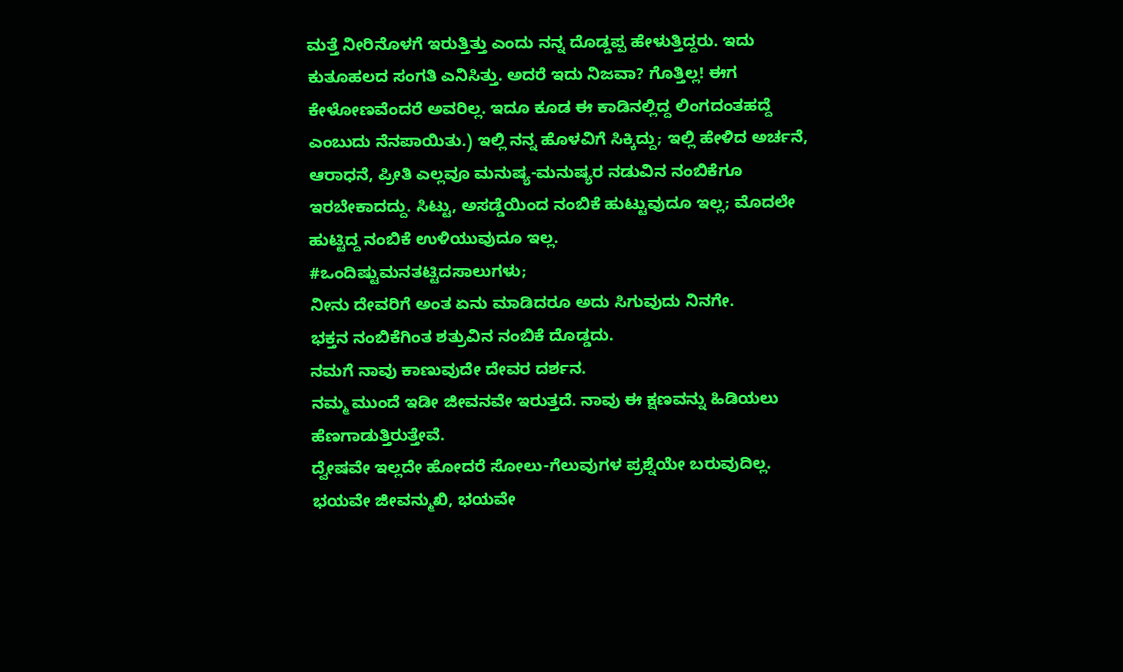ಮತ್ತೆ ನೀರಿನೊಳಗೆ ಇರುತ್ತಿತ್ತು ಎಂದು ನನ್ನ ದೊಡ್ಡಪ್ಪ ಹೇಳುತ್ತಿದ್ದರು. ಇದು ಕುತೂಹಲದ ಸಂಗತಿ ಎನಿಸಿತ್ತು. ಅದರೆ ಇದು ನಿಜವಾ? ಗೊತ್ತಿಲ್ಲ! ಈಗ ಕೇಳೋಣವೆಂದರೆ ಅವರಿಲ್ಲ. ಇದೂ ಕೂಡ ಈ ಕಾಡಿನಲ್ಲಿದ್ದ ಲಿಂಗದಂತಹದ್ದೆ ಎಂಬುದು ನೆನಪಾಯಿತು.) ಇಲ್ಲಿ ನನ್ನ ಹೊಳವಿಗೆ ಸಿಕ್ಕಿದ್ದು; ಇಲ್ಲಿ ಹೇಳಿದ ಅರ್ಚನೆ, ಆರಾಧನೆ, ಪ್ರೀತಿ ಎಲ್ಲವೂ ಮನುಷ್ಯ-ಮನುಷ್ಯರ ನಡುವಿನ ನಂಬಿಕೆಗೂ ಇರಬೇಕಾದದ್ದು. ಸಿಟ್ಟು, ಅಸಡ್ಡೆಯಿಂದ ನಂಬಿಕೆ ಹುಟ್ಟುವುದೂ ಇಲ್ಲ; ಮೊದಲೇ ಹುಟ್ಟಿದ್ದ ನಂಬಿಕೆ ಉಳಿಯುವುದೂ ಇಲ್ಲ.
#ಒಂದಿಷ್ಟುಮನತಟ್ಟಿದಸಾಲುಗಳು;
ನೀನು ದೇವರಿಗೆ ಅಂತ ಏನು ಮಾಡಿದರೂ ಅದು ಸಿಗುವುದು ನಿನಗೇ.
ಭಕ್ತನ ನಂಬಿಕೆಗಿಂತ ಶತ್ರುವಿನ ನಂಬಿಕೆ ದೊಡ್ಡದು.
ನಮಗೆ ನಾವು ಕಾಣುವುದೇ ದೇವರ ದರ್ಶನ.
ನಮ್ಮ ಮುಂದೆ ಇಡೀ ಜೀವನವೇ ಇರುತ್ತದೆ. ನಾವು ಈ ಕ್ಷಣವನ್ನು ಹಿಡಿಯಲು ಹೆಣಗಾಡುತ್ತಿರುತ್ತೇವೆ.
ದ್ವೇಷವೇ ಇಲ್ಲದೇ ಹೋದರೆ ಸೋಲು-ಗೆಲುವುಗಳ ಪ್ರಶ್ನೆಯೇ ಬರುವುದಿಲ್ಲ.
ಭಯವೇ ಜೀವನ್ಮುಖಿ, ಭಯವೇ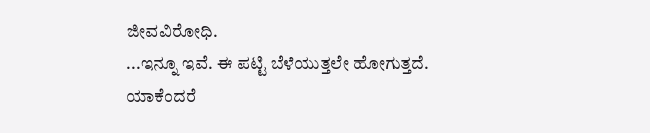ಜೀವವಿರೋಧಿ.
...ಇನ್ನೂ ಇವೆ. ಈ ಪಟ್ಟಿ ಬೆಳೆಯುತ್ತಲೇ ಹೋಗುತ್ತದೆ. ಯಾಕೆಂದರೆ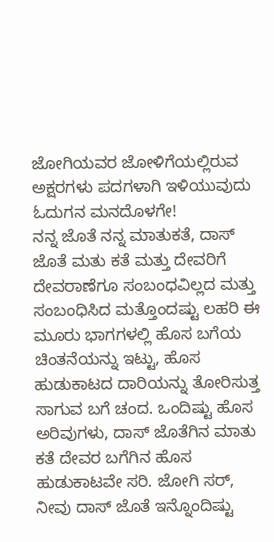ಜೋಗಿಯವರ ಜೋಳಿಗೆಯಲ್ಲಿರುವ ಅಕ್ಷರಗಳು ಪದಗಳಾಗಿ ಇಳಿಯುವುದು ಓದುಗನ ಮನದೊಳಗೇ!
ನನ್ನ ಜೊತೆ ನನ್ನ ಮಾತುಕತೆ, ದಾಸ್ ಜೊತೆ ಮತು ಕತೆ ಮತ್ತು ದೇವರಿಗೆ ದೇವರಾಣೆಗೂ ಸಂಬಂಧವಿಲ್ಲದ ಮತ್ತು ಸಂಬಂಧಿಸಿದ ಮತ್ತೊಂದಷ್ಟು ಲಹರಿ ಈ ಮೂರು ಭಾಗಗಳಲ್ಲಿ ಹೊಸ ಬಗೆಯ ಚಿಂತನೆಯನ್ನು ಇಟ್ಟು, ಹೊಸ ಹುಡುಕಾಟದ ದಾರಿಯನ್ನು ತೋರಿಸುತ್ತ ಸಾಗುವ ಬಗೆ ಚಂದ. ಒಂದಿಷ್ಟು ಹೊಸ ಅರಿವುಗಳು, ದಾಸ್ ಜೊತೆಗಿನ ಮಾತು ಕತೆ ದೇವರ ಬಗೆಗಿನ ಹೊಸ ಹುಡುಕಾಟವೇ ಸರಿ. ಜೋಗಿ ಸರ್, ನೀವು ದಾಸ್ ಜೊತೆ ಇನ್ನೊಂದಿಷ್ಟು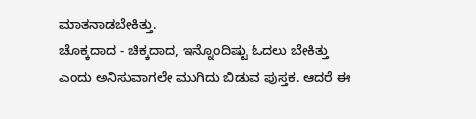ಮಾತನಾಡಬೇಕಿತ್ತು.
ಚೊಕ್ಕದಾದ - ಚಿಕ್ಕದಾದ, ಇನ್ನೊಂದಿಷ್ಟು ಓದಲು ಬೇಕಿತ್ತು ಎಂದು ಅನಿಸುವಾಗಲೇ ಮುಗಿದು ಬಿಡುವ ಪುಸ್ತಕ. ಆದರೆ ಈ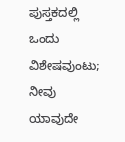ಪುಸ್ತಕದಲ್ಲಿ ಒಂದು ವಿಶೇಷವುಂಟು; ನೀವು ಯಾವುದೇ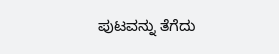ಪುಟವನ್ನು ತೆಗೆದು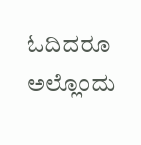ಓದಿದರೂ ಅಲ್ಲೊಂದು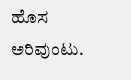ಹೊಸ ಅರಿವುಂಟು.